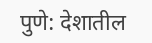पुणे: देशातील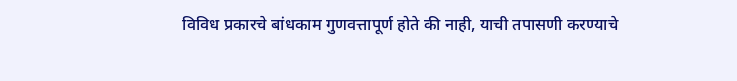विविध प्रकारचे बांधकाम गुणवत्तापूर्ण होते की नाही, याची तपासणी करण्याचे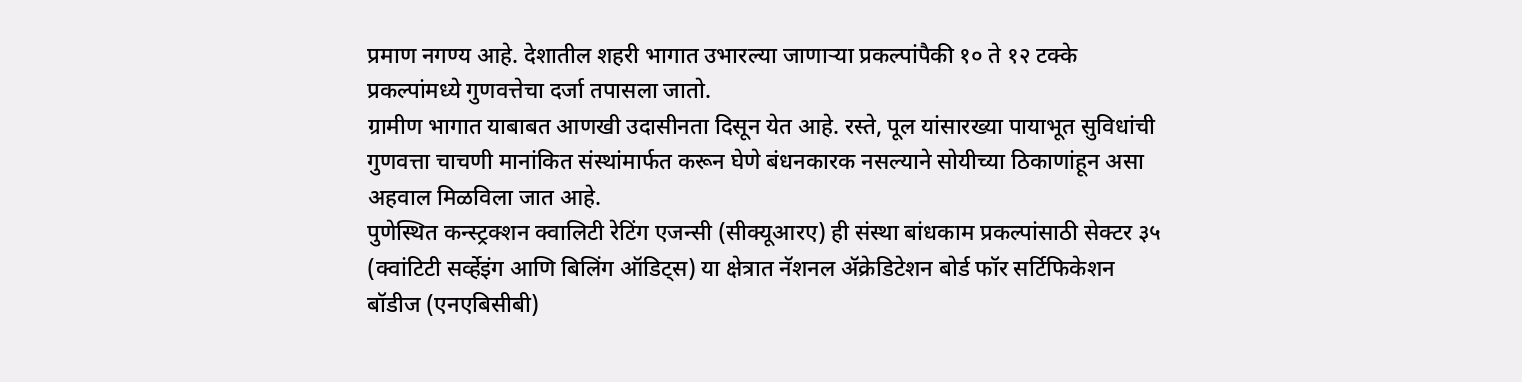प्रमाण नगण्य आहे. देशातील शहरी भागात उभारल्या जाणाऱ्या प्रकल्पांपैकी १० ते १२ टक्के प्रकल्पांमध्ये गुणवत्तेचा दर्जा तपासला जातो.
ग्रामीण भागात याबाबत आणखी उदासीनता दिसून येत आहे. रस्ते, पूल यांसारख्या पायाभूत सुविधांची गुणवत्ता चाचणी मानांकित संस्थांमार्फत करून घेणे बंधनकारक नसल्याने सोयीच्या ठिकाणांहून असा अहवाल मिळविला जात आहे.
पुणेस्थित कन्स्ट्रक्शन क्वालिटी रेटिंग एजन्सी (सीक्यूआरए) ही संस्था बांधकाम प्रकल्पांसाठी सेक्टर ३५ (क्वांटिटी सर्व्हेइंग आणि बिलिंग ऑडिट्स) या क्षेत्रात नॅशनल ॲक्रेडिटेशन बोर्ड फॉर सर्टिफिकेशन बॉडीज (एनएबिसीबी)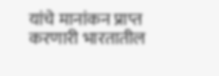यांचे मानांकन प्राप्त करणारी भारतातील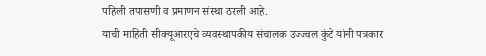पहिली तपासणी व प्रमाणन संस्था ठरली आहे.
याची माहिती सीक्यूआरएचे व्यवस्थापकीय संचालक उज्ज्वल कुंटे यांनी पत्रकार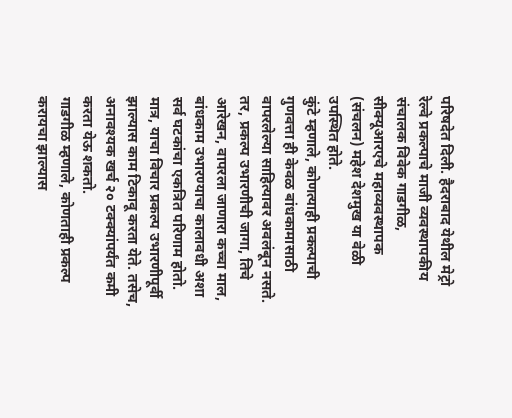परिषदेत दिली. हैदराबाद येथील मेट्रो रेल्वे प्रकल्पाचे माजी व्यवस्थापकीय संचालक विवेक गाडगीळ, सीक्यूआरएचे महाव्यवस्थापक (संचलन) महेश देशमुख या वेळी उपस्थित होते.
कुंटे म्हणाले, कोणत्याही प्रकल्पाची गुणवत्ता ही केवळ बांधकामासाठी वापरलेल्या साहित्यावर अवलंबून नसते. तर, प्रकल्प उभारणीची जागा, तिचे आरेखन, वापरला जाणारा कच्चा माल, बांधकाम उभारण्याचा कालावधी अशा सर्व घटकांचा एकत्रित परिणाम होतो. मात्र, याचा विचार प्रकल्प उभारणीपूर्वी झाल्यास काम टिकावू करता येते. तसेच, अनावश्यक खर्च २० टक्क्यांपर्यंत कमी करता येऊ शकतो.
गाडगीळ म्हणाले, कोणताही प्रकल्प करायचा झाल्यास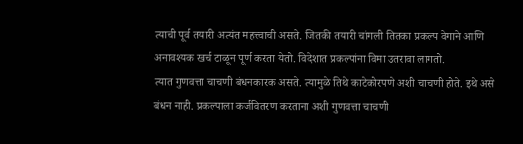त्याची पूर्व तयारी अत्यंत महत्त्वाची असते. जितकी तयारी चांगली तितका प्रकल्प वेगाने आणि अनावश्यक खर्च टाळून पूर्ण करता येतो. विदेशात प्रकल्पांना विमा उतरावा लागतो.
त्यात गुणवत्ता चाचणी बंधनकारक असते. त्यामुळे तिथे काटेकोरपणे अशी चाचणी होते. इथे असे बंधन नाही. प्रकल्पाला कर्जवितरण करताना अशी गुणवत्ता चाचणी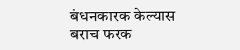बंधनकारक केल्यास बराच फरक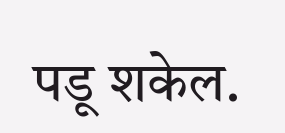पडू शकेल.